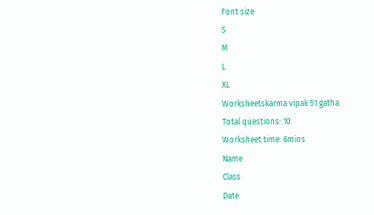Font size
S
M
L
XL
Worksheetskarma vipak 51 gatha
Total questions: 10
Worksheet time: 6mins
Name
Class
Date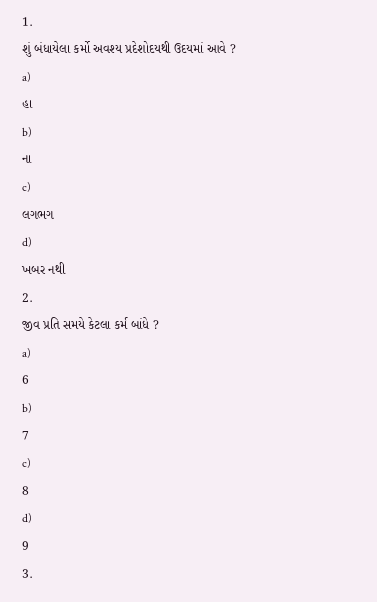1.
શું બંધાયેલા કર્મો અવશ્ય પ્રદેશોદયથી ઉદયમાં આવે ?
a)
હા
b)
ના
c)
લગભગ
d)
ખબર નથી
2.
જીવ પ્રતિ સમયે કેટલા કર્મ બાંધે ?
a)
6
b)
7
c)
8
d)
9
3.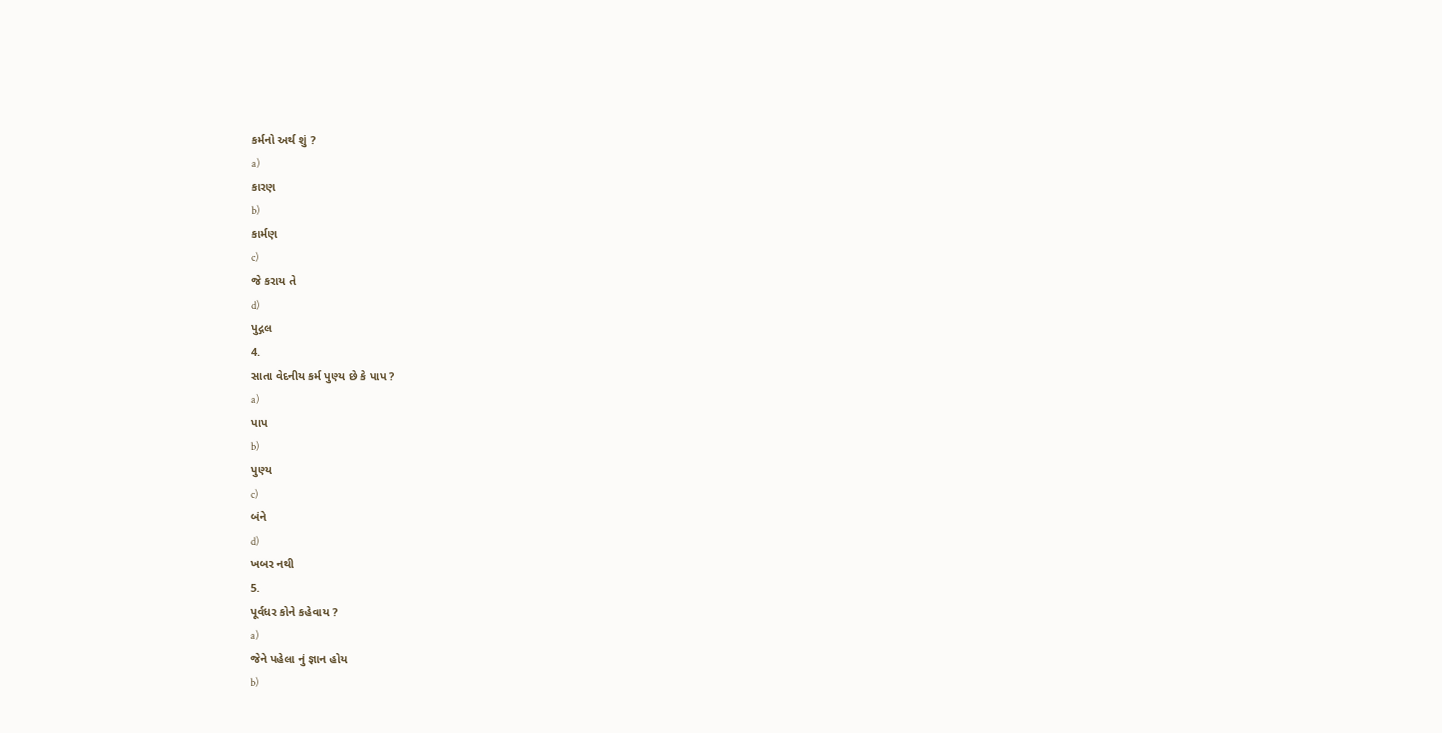કર્મનો અર્થ શું ?
a)
કારણ
b)
કાર્મણ
c)
જે કરાય તે
d)
પુદ્ગલ
4.
સાતા વેદનીય કર્મ પુણ્ય છે કે પાપ ?
a)
પાપ
b)
પુણ્ય
c)
બંને
d)
ખબર નથી
5.
પૂર્વધર કોને કહેવાય ?
a)
જેને પહેલા નું જ્ઞાન હોય
b)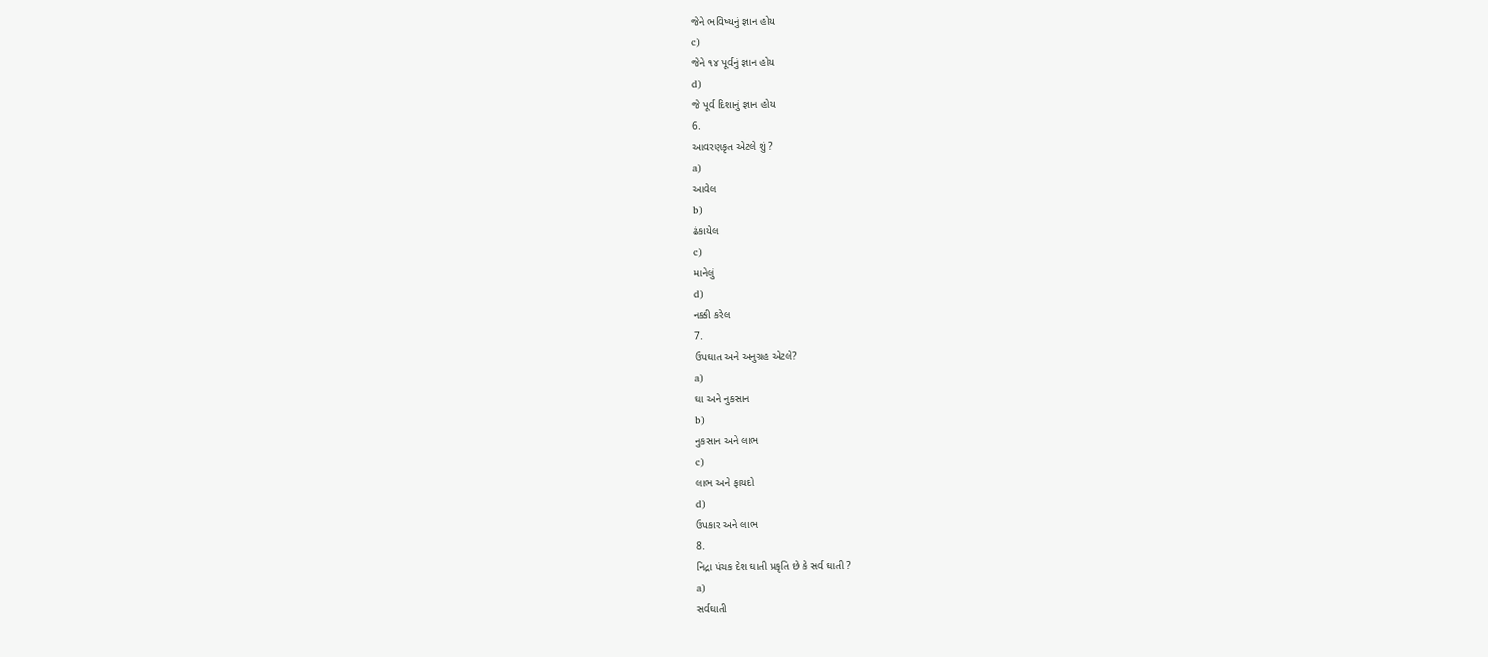જેને ભવિષ્યનું જ્ઞાન હોય
c)
જેને ૧૪ પૂર્વનું જ્ઞાન હોય
d)
જે પૂર્વ દિશાનું જ્ઞાન હોય
6.
આવરણકૃત એટલે શું ?
a)
આવેલ
b)
ઢંકાયેલ
c)
માનેલું
d)
નક્કી કરેલ
7.
ઉપઘાત અને અનુગ્રહ એટલે?
a)
ઘા અને નુકસાન
b)
નુકસાન અને લાભ
c)
લાભ અને ફાયદો
d)
ઉપકાર અને લાભ
8.
નિદ્રા પંચક દેશ ઘાતી પ્રકૃતિ છે કે સર્વ ઘાતી ?
a)
સર્વઘાતી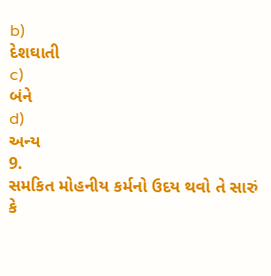b)
દેશઘાતી
c)
બંને
d)
અન્ય
9.
સમકિત મોહનીય કર્મનો ઉદય થવો તે સારું કે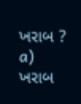ખરાબ ?
a)
ખરાબ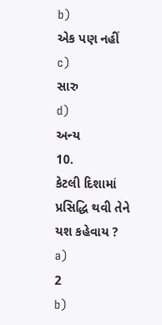b)
એક પણ નહીં
c)
સારુ
d)
અન્ય
10.
કેટલી દિશામાં પ્રસિદ્ધિ થવી તેને યશ કહેવાય ?
a)
2
b)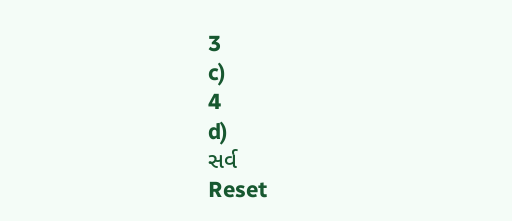3
c)
4
d)
સર્વ
Reset